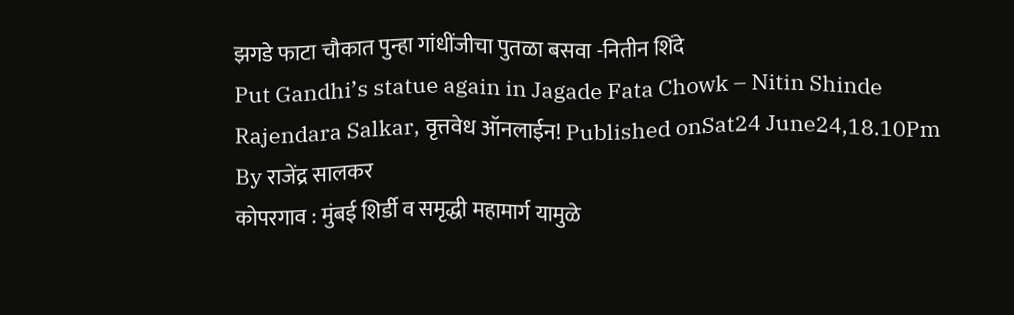झगडे फाटा चौकात पुन्हा गांधींजीचा पुतळा बसवा -नितीन शिंदे
Put Gandhi’s statue again in Jagade Fata Chowk – Nitin Shinde
Rajendara Salkar, वृत्तवेध ऑनलाईन! Published onSat24 June24,18.10Pm
By राजेंद्र सालकर
कोपरगाव : मुंबई शिर्डी व समृद्धी महामार्ग यामुळे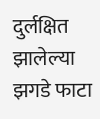दुर्लक्षित झालेल्या झगडे फाटा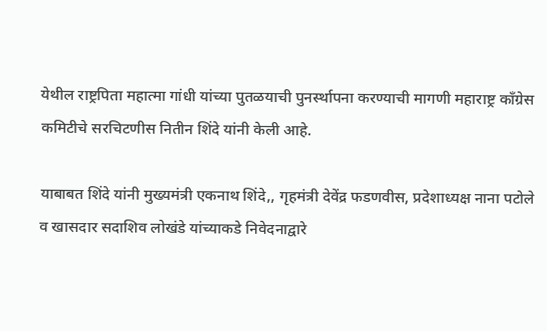येथील राष्ट्रपिता महात्मा गांधी यांच्या पुतळयाची पुनर्स्थापना करण्याची मागणी महाराष्ट्र काँग्रेस कमिटीचे सरचिटणीस नितीन शिंदे यांनी केली आहे.

याबाबत शिंदे यांनी मुख्यमंत्री एकनाथ शिंदे,, गृहमंत्री देवेंद्र फडणवीस, प्रदेशाध्यक्ष नाना पटोले व खासदार सदाशिव लोखंडे यांच्याकडे निवेदनाद्वारे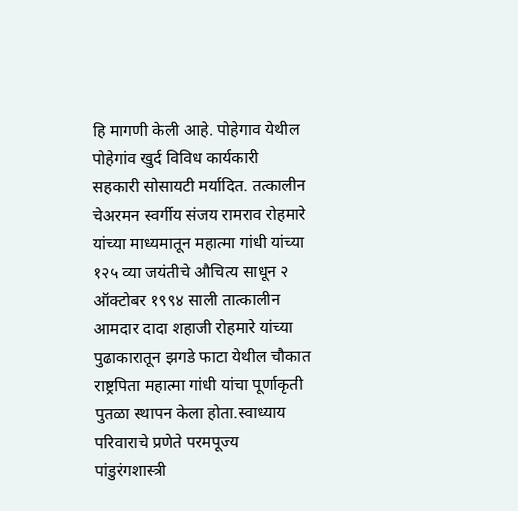हि मागणी केली आहे. पोहेगाव येथील पोहेगांव खुर्द विविध कार्यकारी सहकारी सोसायटी मर्यादित. तत्कालीन चेअरमन स्वर्गीय संजय रामराव रोहमारे यांच्या माध्यमातून महात्मा गांधी यांच्या १२५ व्या जयंतीचे औचित्य साधून २ ऑक्टोबर १९९४ साली तात्कालीन आमदार दादा शहाजी रोहमारे यांच्या पुढाकारातून झगडे फाटा येथील चौकात राष्ट्रपिता महात्मा गांधी यांचा पूर्णाकृती पुतळा स्थापन केला होता.स्वाध्याय परिवाराचे प्रणेते परमपूज्य पांडुरंगशास्त्री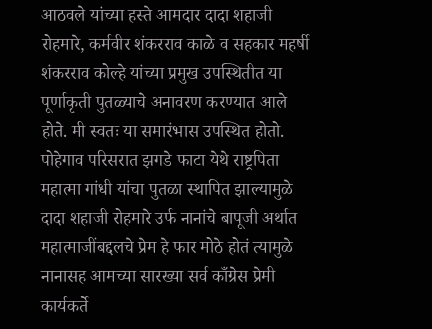आठवले यांच्या हस्ते आमदार दादा शहाजी रोहमारे, कर्मवीर शंकरराव काळे व सहकार महर्षी शंकरराव कोल्हे यांच्या प्रमुख उपस्थितीत या पूर्णाकृती पुतळ्याचे अनावरण करण्यात आले होते. मी स्वतः या समारंभास उपस्थित होतो. पोहेगाव परिसरात झगडे फाटा येथे राष्ट्रपिता महात्मा गांधी यांचा पुतळा स्थापित झाल्यामुळे दादा शहाजी रोहमारे उर्फ नानांचे बापूजी अर्थात महात्माजींबद्दलचे प्रेम हे फार मोठे होतं त्यामुळे नानासह आमच्या सारख्या सर्व काँग्रेस प्रेमी कार्यकर्ते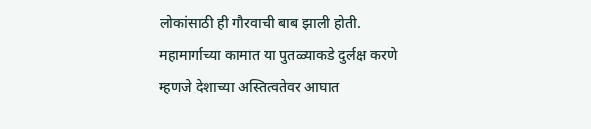लोकांसाठी ही गौरवाची बाब झाली होती. महामार्गाच्या कामात या पुतळ्याकडे दुर्लक्ष करणे म्हणजे देशाच्या अस्तित्वतेवर आघात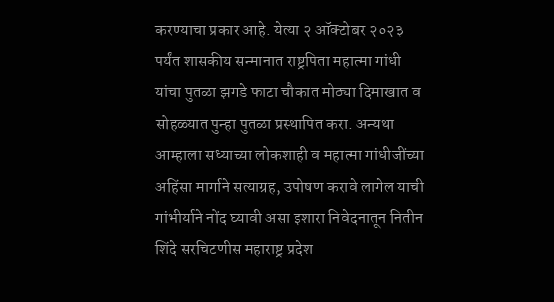करण्याचा प्रकार आहे. येत्या २ ऑक्टोबर २०२३ पर्यंत शासकीय सन्मानात राष्ट्रपिता महात्मा गांधी यांचा पुतळा झगडे फाटा चौकात मोठ्या दिमाखात व सोहळ्यात पुन्हा पुतळा प्रस्थापित करा. अन्यथा आम्हाला सध्याच्या लोकशाही व महात्मा गांधीजींच्या अहिंसा मार्गाने सत्याग्रह, उपोषण करावे लागेल याची गांभीर्याने नोंद घ्यावी असा इशारा निवेदनातून नितीन शिंदे सरचिटणीस महाराष्ट्र प्रदेश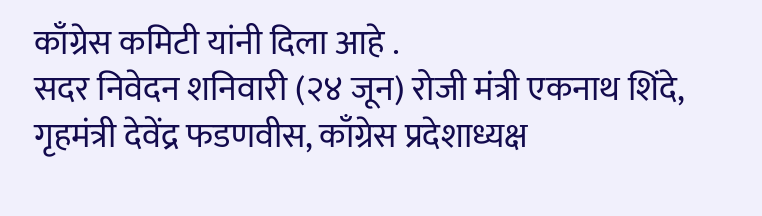काँग्रेस कमिटी यांनी दिला आहे .
सदर निवेदन शनिवारी (२४ जून) रोजी मंत्री एकनाथ शिंदे, गृहमंत्री देवेंद्र फडणवीस, काँग्रेस प्रदेशाध्यक्ष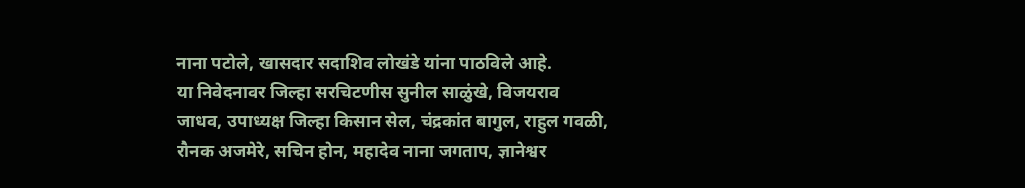नाना पटोले, खासदार सदाशिव लोखंडे यांना पाठविले आहे.
या निवेदनावर जिल्हा सरचिटणीस सुनील साळुंखे, विजयराव जाधव, उपाध्यक्ष जिल्हा किसान सेल, चंद्रकांत बागुल, राहुल गवळी, रौनक अजमेरे, सचिन होन, महादेव नाना जगताप, ज्ञानेश्वर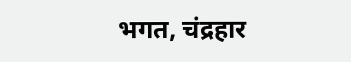भगत, चंद्रहार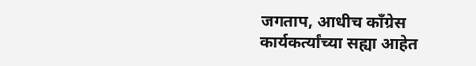जगताप, आधीच काँग्रेस कार्यकर्त्यांच्या सह्या आहेत